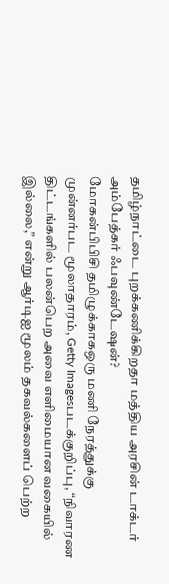தமிழ்நாட்டை புறக்கணிக்கிறதா மத்திய அரசின் டாக்டர் அம்பேத்கர் ஃபவுண்டேஷன்?
மோகன்பிபிசி தமிழுக்காகஒரு மணி நேரத்துக்கு முன்னர்பட மூலாதாரம், Getty Imagesபடக்குறிப்பு, “நிவாரண திட்டங்களில் பலன்பெற அவை எளிமையான வகையில் இல்லை,” என்று ஆர்டிஐ மூலம் தகவல்களைப் பெற்ற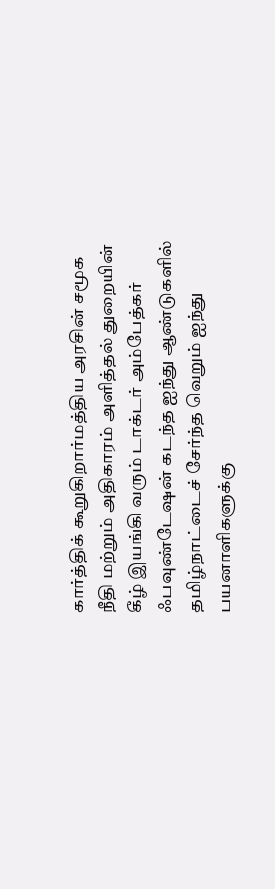கார்த்திக் கூறுகிறார்மத்திய அரசின் சமூக நீதி மற்றும் அதிகாரம் அளித்தல் துறையின் கீழ் இயங்கி வரும் டாக்டர் அம்பேத்கர் ஃபவுண்டேஷன் கடந்த ஐந்து ஆண்டுகளில் தமிழ்நாட்டைச் சேர்ந்த வெறும் ஐந்து பயனாளிகளுக்கு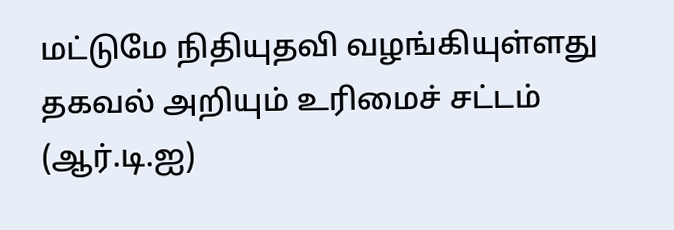மட்டுமே நிதியுதவி வழங்கியுள்ளது தகவல் அறியும் உரிமைச் சட்டம் (ஆர்.டி.ஐ)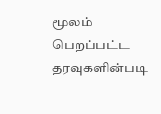மூலம் பெறப்பட்ட தரவுகளின்படி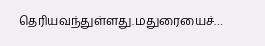தெரியவந்துள்ளது.மதுரையைச்…